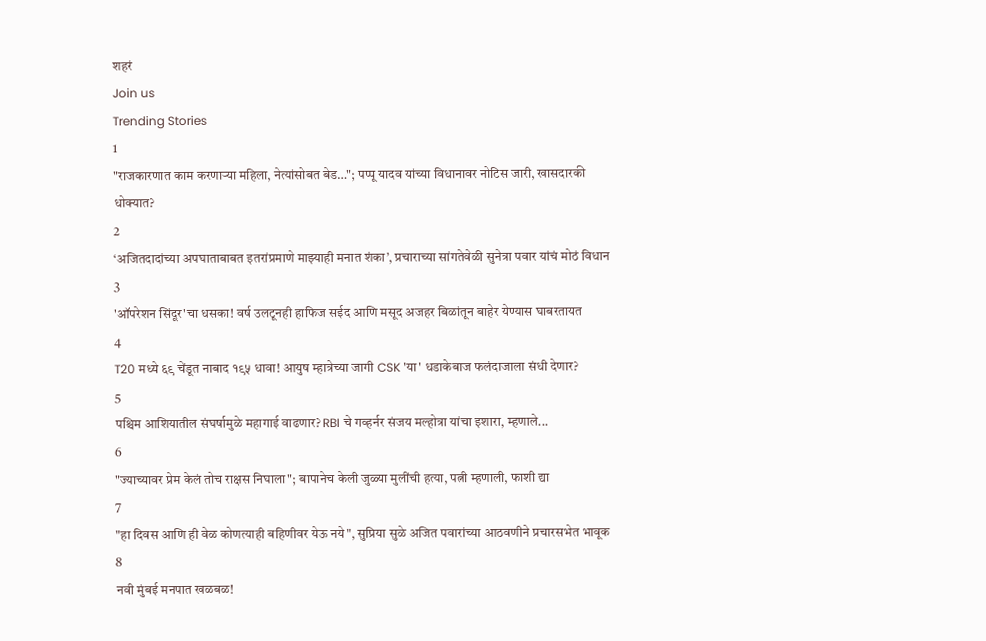शहरं
Join us
Trending Stories
1
"राजकारणात काम करणाऱ्या महिला, नेत्यांसोबत बेड…"; पप्पू यादव यांच्या विधानावर नोटिस जारी, खासदारकी धोक्यात?
2
‘अजितदादांच्या अपघाताबाबत इतरांप्रमाणे माझ्याही मनात शंका’, प्रचाराच्या सांगतेवेळी सुनेत्रा पवार यांचं मोठं विधान
3
'ऑपरेशन सिंदूर'चा धसका! वर्ष उलटूनही हाफिज सईद आणि मसूद अजहर बिळांतून बाहेर येण्यास घाबरतायत
4
T20 मध्ये ६९ चेंडूत नाबाद १९५ धावा! आयुष म्हात्रेच्या जागी CSK 'या' धडाकेबाज फलंदाजाला संधी देणार?
5
पश्चिम आशियातील संघर्षामुळे महागाई वाढणार? RBI चे गव्हर्नर संजय मल्होत्रा यांचा इशारा, म्हणाले...
6
"ज्याच्यावर प्रेम केलं तोच राक्षस निघाला"; बापानेच केली जुळ्या मुलींची हत्या, पत्नी म्हणाली, फाशी द्या
7
"हा दिवस आणि ही वेळ कोणत्याही बहिणीवर येऊ नये", सुप्रिया सुळे अजित पवारांच्या आठवणीने प्रचारसभेत भावूक
8
नवी मुंबई मनपात खळबळ!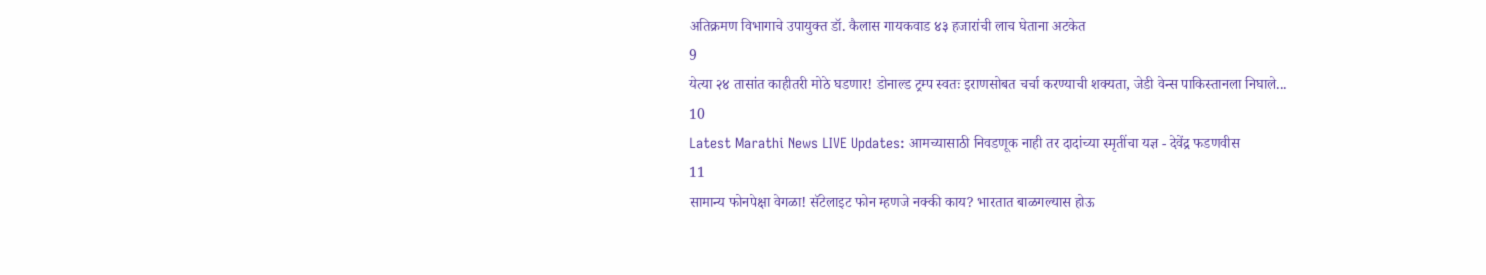अतिक्रमण विभागाचे उपायुक्त डॉ. कैलास गायकवाड ४३ हजारांची लाच घेताना अटकेत
9
येत्या २४ तासांत काहीतरी मोठे घडणार! डोनाल्ड ट्रम्प स्वतः इराणसोबत चर्चा करण्याची शक्यता, जेडी वेन्स पाकिस्तानला निघाले...
10
Latest Marathi News LIVE Updates: आमच्यासाठी निवडणूक नाही तर दादांच्या स्मृतींचा यज्ञ - देवेंद्र फडणवीस
11
सामान्य फोनपेक्षा वेगळा! सॅटेलाइट फोन म्हणजे नक्की काय? भारतात बाळगल्यास होऊ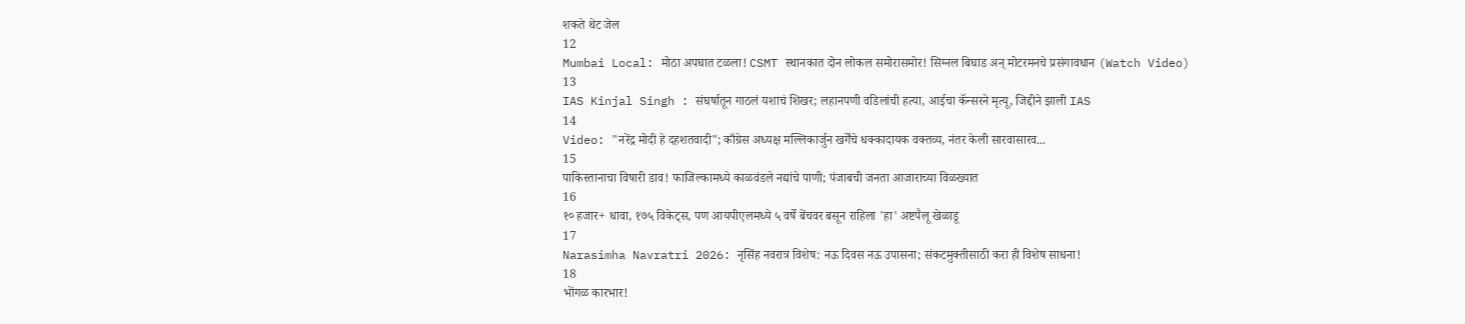शकते थेट जेल
12
Mumbai Local: मोठा अपघात टळला! CSMT स्थानकात दोन लोकल समोरासमोर! सिग्नल बिघाड अन् मोटरमनचे प्रसंगावधान (Watch Video)
13
IAS Kinjal Singh : संघर्षातून गाठलं यशाचं शिखर; लहानपणी वडिलांची हत्या, आईचा कॅन्सरने मृत्यू, जिद्दीने झाली IAS
14
Video: "नरेंद्र मोदी हे दहशतवादी"; काँग्रेस अध्यक्ष मल्लिकार्जुन खर्गेंचे धक्कादायक वक्तव्य, नंतर केली सारवासारव...
15
पाकिस्तानाचा विषारी डाव! फाजिल्कामध्ये काळवंडले नद्यांचे पाणी; पंजाबची जनता आजाराच्या विळख्यात
16
१० हजार+ धावा, १७५ विकेट्स, पण आयपीएलमध्ये ५ वर्षे बेंचवर बसून राहिला 'हा' अष्टपैलू खेळाडू
17
Narasimha Navratri 2026: नृसिंह नवरात्र विशेष: नऊ दिवस नऊ उपासना; संकटमुक्तीसाठी करा ही विशेष साधना!
18
भोंगळ कारभार!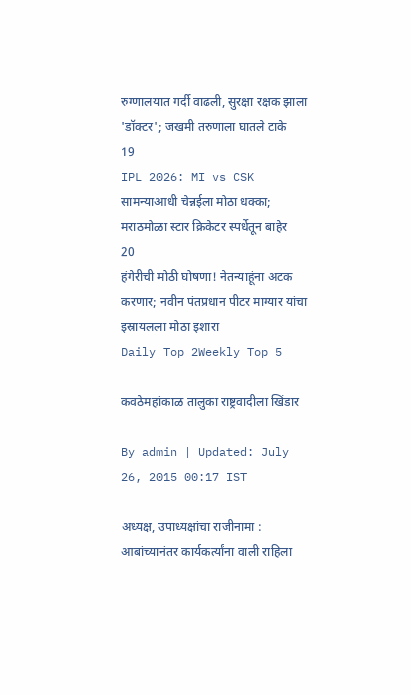रुग्णालयात गर्दी वाढली, सुरक्षा रक्षक झाला 'डॉक्टर'; जखमी तरुणाला घातले टाके
19
IPL 2026: MI vs CSK सामन्याआधी चेन्नईला मोठा धक्का; मराठमोळा स्टार क्रिकेटर स्पर्धेतून बाहेर
20
हंगेरीची मोठी घोषणा! नेतन्याहूंना अटक करणार; नवीन पंतप्रधान पीटर माग्यार यांचा इस्रायलला मोठा इशारा
Daily Top 2Weekly Top 5

कवठेमहांकाळ तालुका राष्ट्रवादीला खिंडार

By admin | Updated: July 26, 2015 00:17 IST

अध्यक्ष, उपाध्यक्षांचा राजीनामा : आबांच्यानंतर कार्यकर्त्यांना वाली राहिला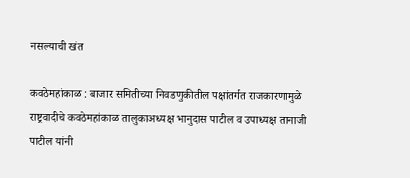नसल्याची खंत

कवठेमहांकाळ : बाजार समितीच्या निवडणुकीतील पक्षांतर्गत राजकारणामुळे राष्ट्रवादीचे कवठेमहांकाळ तालुकाअध्यक्ष भानुदास पाटील व उपाध्यक्ष तानाजी पाटील यांनी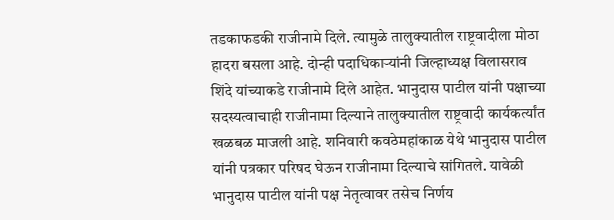तडकाफडकी राजीनामे दिले. त्यामुळे तालुक्यातील राष्ट्रवादीला मोठा हादरा बसला आहे. दोन्ही पदाधिकाऱ्यांनी जिल्हाध्यक्ष विलासराव शिंदे यांच्याकडे राजीनामे दिले आहेत. भानुदास पाटील यांनी पक्षाच्या सदस्यत्वाचाही राजीनामा दिल्याने तालुक्यातील राष्ट्रवादी कार्यकर्त्यांत खळबळ माजली आहे. शनिवारी कवठेमहांकाळ येथे भानुदास पाटील यांनी पत्रकार परिषद घेऊन राजीनामा दिल्याचे सांगितले. यावेळी भानुदास पाटील यांनी पक्ष नेतृत्वावर तसेच निर्णय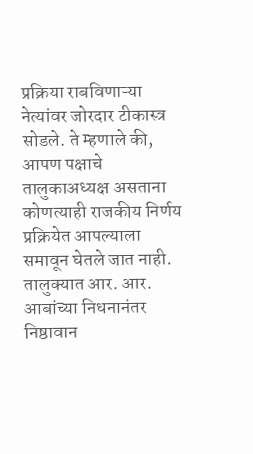प्रक्रिया राबविणाऱ्या नेत्यांवर जोरदार टीकास्त्र सोडले. ते म्हणाले की, आपण पक्षाचे तालुकाअध्यक्ष असताना कोणत्याही राजकीय निर्णय प्रक्रियेत आपल्याला समावून घेतले जात नाही. तालुक्यात आर. आर. आबांच्या निधनानंतर निष्ठावान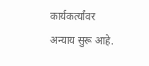कार्यकर्त्यांवर अन्याय सुरू आहे.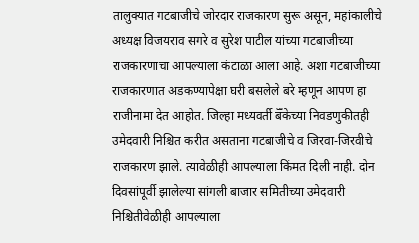तालुक्यात गटबाजीचे जोरदार राजकारण सुरू असून, महांकालीचे अध्यक्ष विजयराव सगरे व सुरेश पाटील यांच्या गटबाजीच्या राजकारणाचा आपल्याला कंटाळा आला आहे. अशा गटबाजीच्या राजकारणात अडकण्यापेक्षा घरी बसलेले बरे म्हणून आपण हा राजीनामा देत आहोत. जिल्हा मध्यवर्ती बॅँकेच्या निवडणुकीतही उमेदवारी निश्चित करीत असताना गटबाजीचे व जिरवा-जिरवीचे राजकारण झाले. त्यावेळीही आपल्याला किंमत दिली नाही. दोन दिवसांपूर्वी झालेल्या सांगली बाजार समितीच्या उमेदवारी निश्चितीवेळीही आपल्याला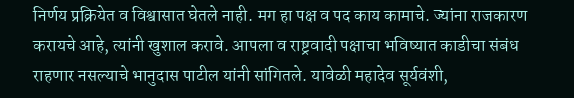निर्णय प्रक्रियेत व विश्वासात घेतले नाही. मग हा पक्ष व पद काय कामाचे. ज्यांना राजकारण करायचे आहे, त्यांनी खुशाल करावे. आपला व राष्ट्रवादी पक्षाचा भविष्यात काडीचा संबंध राहणार नसल्याचे भानुदास पाटील यांनी सांगितले. यावेळी महादेव सूर्यवंशी,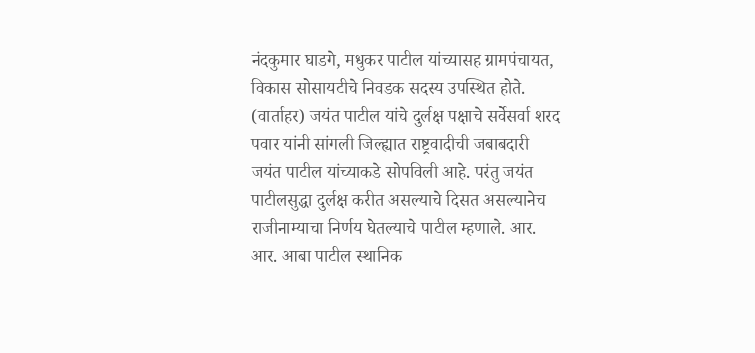नंदकुमार घाडगे, मधुकर पाटील यांच्यासह ग्रामपंचायत, विकास सोसायटीचे निवडक सदस्य उपस्थित होते. (वार्ताहर) जयंत पाटील यांचे दुर्लक्ष पक्षाचे सर्वेसर्वा शरद पवार यांनी सांगली जिल्ह्यात राष्ट्रवादीची जबाबदारी जयंत पाटील यांच्याकडे सोपविली आहे. परंतु जयंत पाटीलसुद्धा दुर्लक्ष करीत असल्याचे दिसत असल्यानेच राजीनाम्याचा निर्णय घेतल्याचे पाटील म्हणाले. आर. आर. आबा पाटील स्थानिक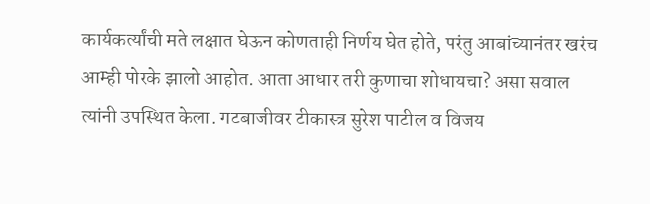कार्यकर्त्यांची मते लक्षात घेऊन कोणताही निर्णय घेत होते, परंतु आबांच्यानंतर खरंच आम्ही पोरके झालो आहोत. आता आधार तरी कुणाचा शोधायचा? असा सवाल त्यांनी उपस्थित केला. गटबाजीवर टीकास्त्र सुरेश पाटील व विजय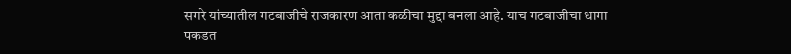सगरे यांच्यातील गटबाजीचे राजकारण आता कळीचा मुद्दा बनला आहे. याच गटबाजीचा धागा पकडत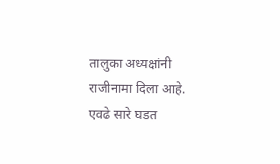तालुका अध्यक्षांनी राजीनामा दिला आहे. एवढे सारे घडत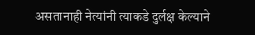असतानाही नेत्यांनी त्याकडे दुर्लक्ष केल्याने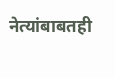नेत्यांबाबतही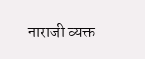नाराजी व्यक्त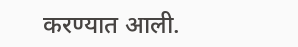करण्यात आली.